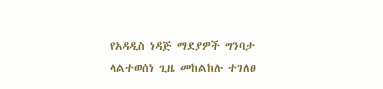የአዳዲስ ነዳጅ ማደያዎች ግንባታ ላልተወሰነ ጊዜ መከልከሉ ተገለፀ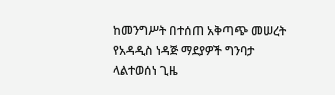ከመንግሥት በተሰጠ አቅጣጭ መሠረት የአዳዲስ ነዳጅ ማደያዎች ግንባታ ላልተወሰነ ጊዜ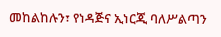መከልከሉን፣ የነዳጅና ኢነርጂ ባለሥልጣን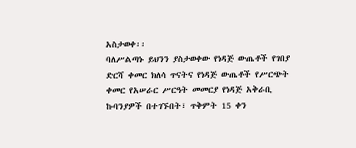አስታወቀ፡፡
ባለሥልጣኑ ይህንን ያስታወቀው የነዳጅ ውጤቶች የገበያ ድርሻ ቀመር ክለሳ ጥናትና የነዳጅ ውጤቶች የሥርጭት ቀመር የአሠራር ሥርዓት መመርያ የነዳጅ አቅራቢ ኩባንያዎች በተገኙበት፣ ጥቅምት 15 ቀን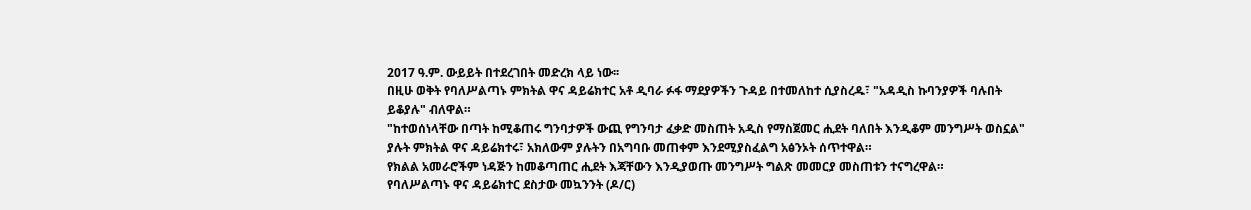2017 ዓ.ም. ውይይት በተደረገበት መድረክ ላይ ነው፡፡
በዚሁ ወቅት የባለሥልጣኑ ምክትል ዋና ዳይሬክተር አቶ ዲባራ ፉፋ ማደያዎችን ጉዳይ በተመለከተ ሲያስረዱ፣ "አዳዲስ ኩባንያዎች ባሉበት ይቆያሉ" ብለዋል።
"ከተወሰነላቸው በጣት ከሚቆጠሩ ግንባታዎች ውጪ የግንባታ ፈቃድ መስጠት አዲስ የማስጀመር ሒደት ባለበት እንዲቆም መንግሥት ወስኗል" ያሉት ምክትል ዋና ዳይሬክተሩ፣ አክለውም ያሉትን በአግባቡ መጠቀም እንደሚያስፈልግ አፅንኦት ሰጥተዋል።
የክልል አመራሮችም ነዳጅን ከመቆጣጠር ሒደት እጃቸውን እንዲያወጡ መንግሥት ግልጽ መመርያ መስጠቱን ተናግረዋል።
የባለሥልጣኑ ዋና ዳይሬክተር ደስታው መኳንንት (ዶ/ር)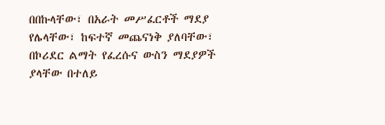በበኩላቸው፣ በአራት መሥፈርቶች ማደያ የሌላቸው፣ ከፍተኛ መጨናነቅ ያለባቸው፣ በኮሪደር ልማት የፈረሱና ውስን ማደያዎች ያላቸው በተለይ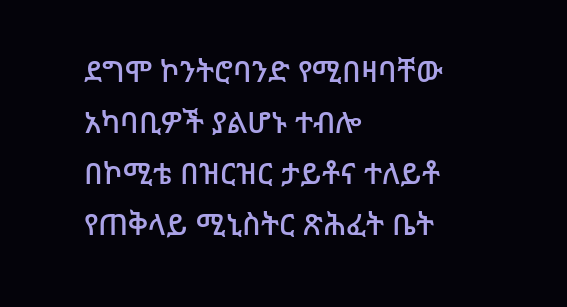ደግሞ ኮንትሮባንድ የሚበዛባቸው አካባቢዎች ያልሆኑ ተብሎ በኮሚቴ በዝርዝር ታይቶና ተለይቶ የጠቅላይ ሚኒስትር ጽሕፈት ቤት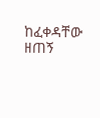ከፈቀዳቸው ዘጠኝ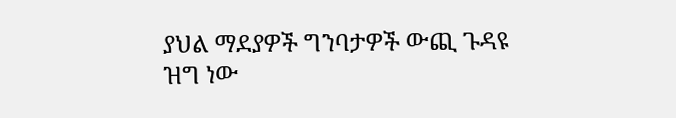ያህል ማደያዎች ግንባታዎች ውጪ ጉዳዩ ዝግ ነው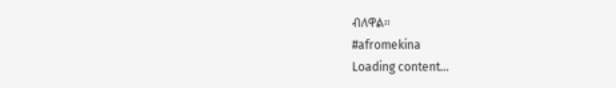ብለዋል፡፡
#afromekina
Loading content...